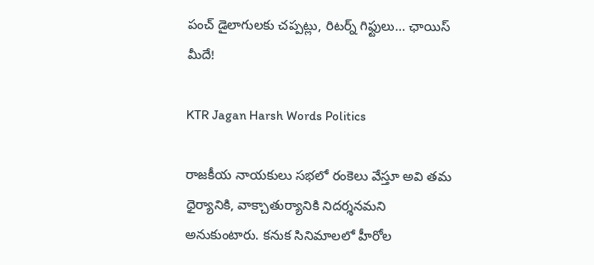పంచ్ డైలాగులకు చప్పట్లు, రిటర్న్ గిఫ్టులు… ఛాయిస్ మీదే!

KTR Jagan Harsh Words Politics

రాజకీయ నాయకులు సభలో రంకెలు వేస్తూ అవి తమ ధైర్యానికి, వాక్చాతుర్యానికి నిదర్శనమని అనుకుంటారు. కనుక సినిమాలలో హీరోల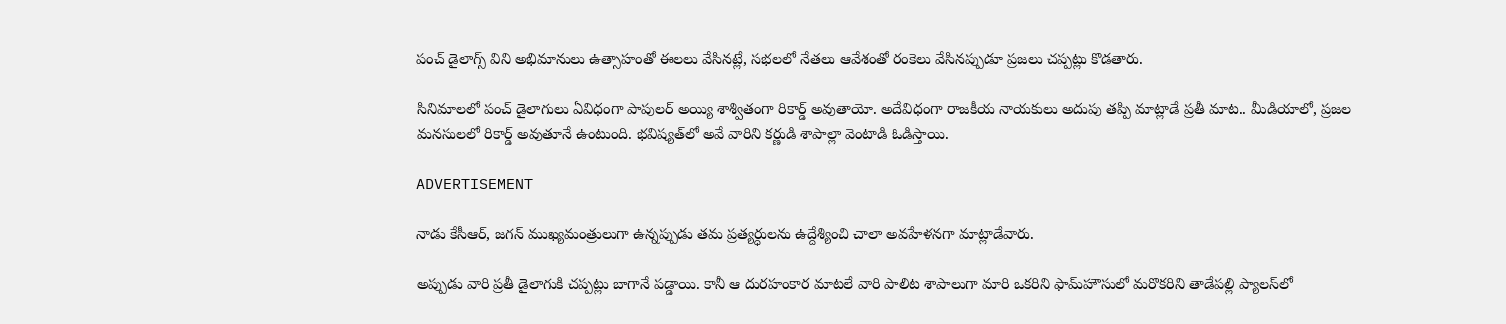పంచ్ డైలాగ్స్ విని అభిమానులు ఉత్సాహంతో ఈలలు వేసినట్లే, సభలలో నేతలు ఆవేశంతో రంకెలు వేసినప్పుడూ ప్రజలు చప్పట్లు కొడతారు.

సినిమాలలో పంచ్ డైలాగులు ఏవిధంగా పాపులర్ అయ్యి శాశ్వితంగా రికార్డ్ అవుతాయో. అదేవిధంగా రాజకీయ నాయకులు అదుపు తప్పి మాట్లాడే ప్రతీ మాట.. మీడియాలో, ప్రజల మనసులలో రికార్డ్ అవుతూనే ఉంటుంది. భవిష్యత్‌లో అవే వారిని కర్ణుడి శాపాల్లా వెంటాడి ఓడిస్తాయి.

ADVERTISEMENT

నాడు కేసీఆర్‌, జగన్‌ ముఖ్యమంత్రులుగా ఉన్నప్పుడు తమ ప్రత్యర్ధులను ఉద్దేశ్యించి చాలా అవహేళనగా మాట్లాడేవారు.

అప్పుడు వారి ప్రతీ డైలాగుకి చప్పట్లు బాగానే పడ్డాయి. కానీ ఆ దురహంకార మాటలే వారి పాలిట శాపాలుగా మారి ఒకరిని ఫామ్‌హౌసులో మరొకరిని తాడేపల్లి ప్యాలస్‌లో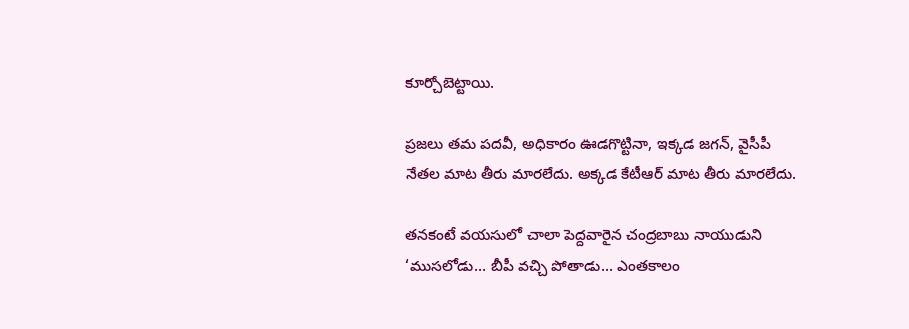కూర్చోబెట్టాయి.

ప్రజలు తమ పదవీ, అధికారం ఊడగొట్టినా, ఇక్కడ జగన్‌, వైసీపీ నేతల మాట తీరు మారలేదు. అక్కడ కేటీఆర్‌ మాట తీరు మారలేదు.

తనకంటే వయసులో చాలా పెద్దవారైన చంద్రబాబు నాయుడుని ‘ముసలోడు… బీపీ వచ్చి పోతాడు… ఎంతకాలం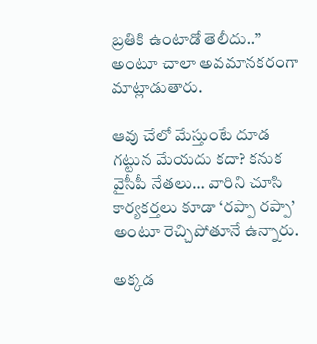బ్రతికి ఉంటాడో తెలీదు..” అంటూ చాలా అవమానకరంగా మాట్లాడుతారు.

ఆవు చేలో మేస్తుంటే దూడ గట్టున మేయదు కదా? కనుక వైసీపీ నేతలు… వారిని చూసి కార్యకర్తలు కూడా ‘రప్పా రప్పా’ అంటూ రెచ్చిపోతూనే ఉన్నారు.

అక్కడ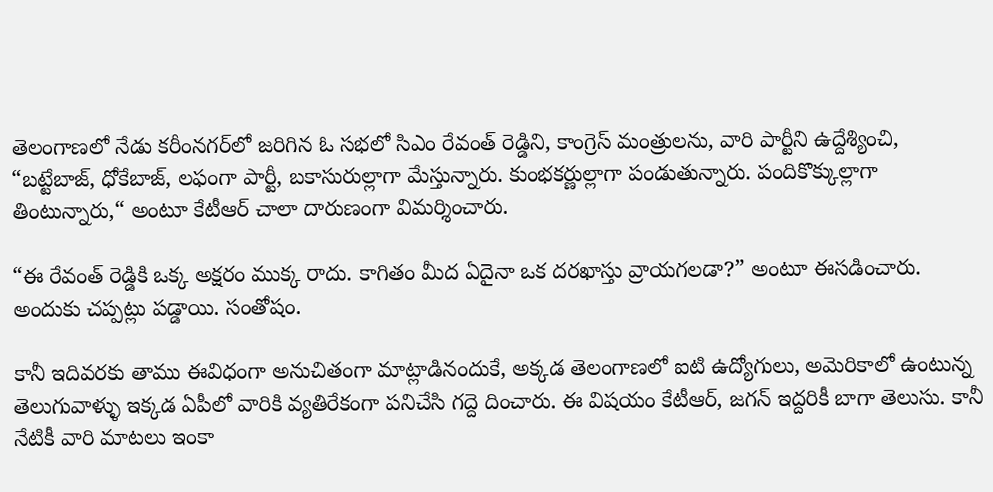తెలంగాణలో నేడు కరీంనగర్‌లో జరిగిన ఓ సభలో సిఎం రేవంత్‌ రెడ్డిని, కాంగ్రెస్‌ మంత్రులను, వారి పార్టీని ఉద్దేశ్యించి, “బట్టేబాజ్, ధోకేబాజ్, లఫంగా పార్టీ, బకాసురుల్లాగా మేస్తున్నారు. కుంభకర్ణుల్లాగా పండుతున్నారు. పందికొక్కుల్లాగా తింటున్నారు,“ అంటూ కేటీఆర్‌ చాలా దారుణంగా విమర్శించారు.

“ఈ రేవంత్ రెడ్డికి ఒక్క అక్షరం ముక్క రాదు. కాగితం మీద ఏదైనా ఒక దరఖాస్తు వ్రాయగలడా?” అంటూ ఈసడించారు. అందుకు చప్పట్లు పడ్డాయి. సంతోషం.

కానీ ఇదివరకు తాము ఈవిధంగా అనుచితంగా మాట్లాడినందుకే, అక్కడ తెలంగాణలో ఐటి ఉద్యోగులు, అమెరికాలో ఉంటున్న తెలుగువాళ్ళు ఇక్కడ ఏపీలో వారికి వ్యతిరేకంగా పనిచేసి గద్దె దించారు. ఈ విషయం కేటీఆర్‌, జగన్‌ ఇద్దరికీ బాగా తెలుసు. కానీ నేటికీ వారి మాటలు ఇంకా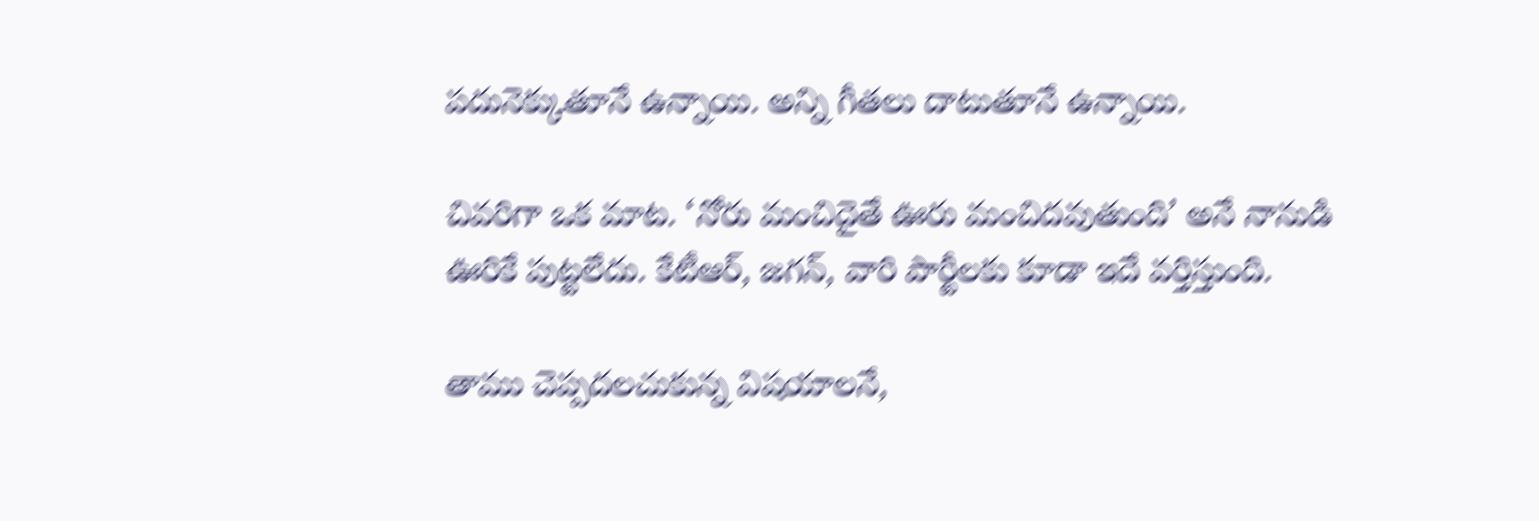పదునెక్కుతూనే ఉన్నాయి. అన్ని గీతలు దాటుతూనే ఉన్నాయి.

చివరిగా ఒక మాట. ‘నోరు మంచిదైతే ఊరు మంచిదవుతుంది’ అనే నానుడి ఊరికే పుట్టలేదు. కేటీఆర్‌, జగన్‌, వారి పార్టీలకు కూడా ఇదే వర్తిస్తుంది.

తాము చెప్పదలచుకున్న విషయాలనే,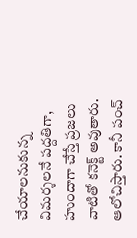చేయాలనుకున్న విమర్శలనే పద్దతిగా, హుందాగా చేస్తే ప్రజలు వాటితో కనెక్ట్ అవుతారు. ఆలోచిస్తారు. కానీ పంచ్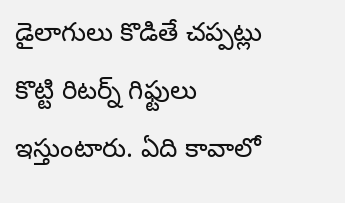డైలాగులు కొడితే చప్పట్లు కొట్టి రిటర్న్ గిఫ్టులు ఇస్తుంటారు. ఏది కావాలో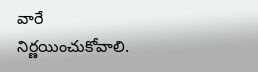వారే నిర్ణయించుకోవాలి.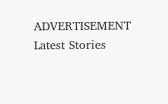ADVERTISEMENT
Latest Stories